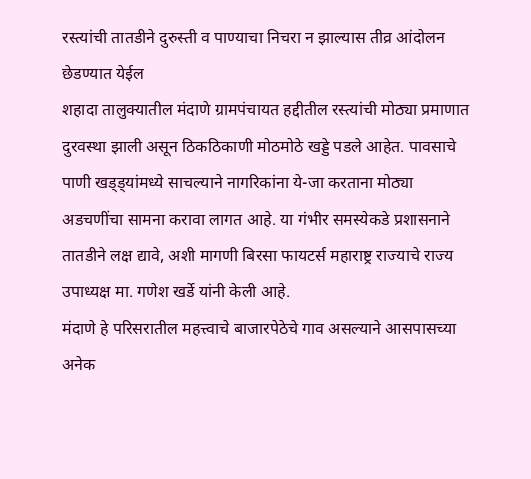रस्त्यांची तातडीने दुरुस्ती व पाण्याचा निचरा न झाल्यास तीव्र आंदोलन छेडण्यात येईल
शहादा तालुक्यातील मंदाणे ग्रामपंचायत हद्दीतील रस्त्यांची मोठ्या प्रमाणात दुरवस्था झाली असून ठिकठिकाणी मोठमोठे खड्डे पडले आहेत. पावसाचे पाणी खड्ड्यांमध्ये साचल्याने नागरिकांना ये-जा करताना मोठ्या अडचणींचा सामना करावा लागत आहे. या गंभीर समस्येकडे प्रशासनाने तातडीने लक्ष द्यावे, अशी मागणी बिरसा फायटर्स महाराष्ट्र राज्याचे राज्य उपाध्यक्ष मा. गणेश खर्डे यांनी केली आहे.
मंदाणे हे परिसरातील महत्त्वाचे बाजारपेठेचे गाव असल्याने आसपासच्या अनेक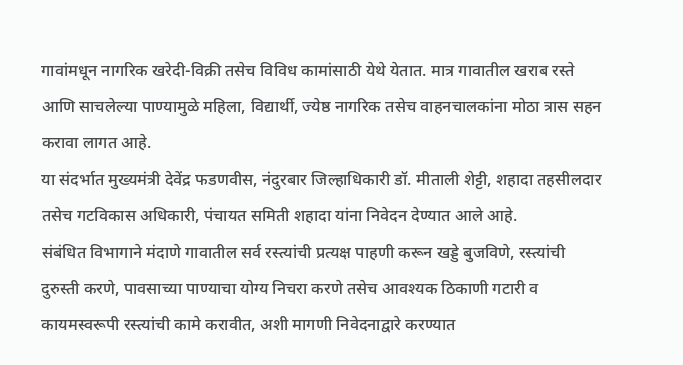गावांमधून नागरिक खरेदी-विक्री तसेच विविध कामांसाठी येथे येतात. मात्र गावातील खराब रस्ते आणि साचलेल्या पाण्यामुळे महिला, विद्यार्थी, ज्येष्ठ नागरिक तसेच वाहनचालकांना मोठा त्रास सहन करावा लागत आहे.
या संदर्भात मुख्यमंत्री देवेंद्र फडणवीस, नंदुरबार जिल्हाधिकारी डॉ. मीताली शेट्टी, शहादा तहसीलदार तसेच गटविकास अधिकारी, पंचायत समिती शहादा यांना निवेदन देण्यात आले आहे.
संबंधित विभागाने मंदाणे गावातील सर्व रस्त्यांची प्रत्यक्ष पाहणी करून खड्डे बुजविणे, रस्त्यांची दुरुस्ती करणे, पावसाच्या पाण्याचा योग्य निचरा करणे तसेच आवश्यक ठिकाणी गटारी व कायमस्वरूपी रस्त्यांची कामे करावीत, अशी मागणी निवेदनाद्वारे करण्यात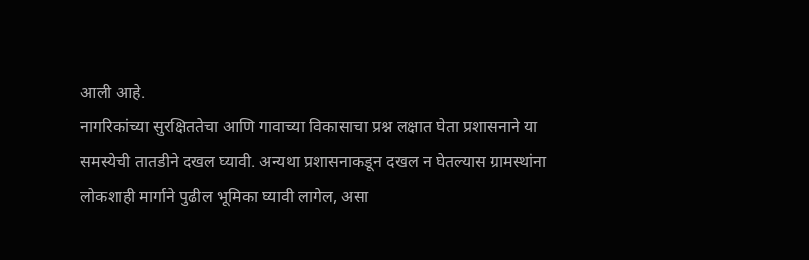आली आहे.
नागरिकांच्या सुरक्षिततेचा आणि गावाच्या विकासाचा प्रश्न लक्षात घेता प्रशासनाने या समस्येची तातडीने दखल घ्यावी. अन्यथा प्रशासनाकडून दखल न घेतल्यास ग्रामस्थांना लोकशाही मार्गाने पुढील भूमिका घ्यावी लागेल, असा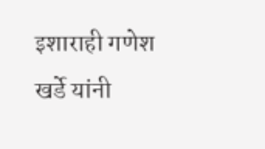इशाराही गणेश खर्डे यांनी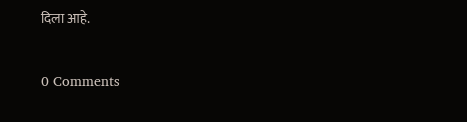दिला आहे.


0 Comments